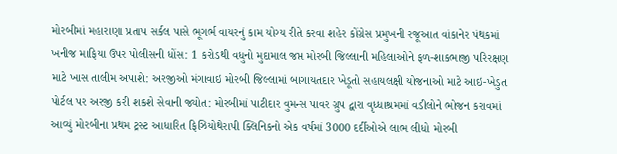મોરબીમાં મહારાણા પ્રતાપ સર્કલ પાસે ભૂગર્ભ વાયરનું કામ યોગ્ય રીતે કરવા શહેર કોંગ્રેસ પ્રમુખની રજૂઆત વાંકાનેર પંથકમાં ખનીજ માફિયા ઉપર પોલીસની ધોંસ: 1 કરોડથી વધુનો મુદામાલ જપ્ત મોરબી જિલ્લાની મહિલાઓને ફળ-શાકભાજી પરિરક્ષણ માટે ખાસ તાલીમ અપાશે: અરજીઓ મંગાવાઇ મોરબી જિલ્લામાં બાગાયતદાર ખેડૂતો સહાયલક્ષી યોજનાઓ માટે આઇ-ખેડુત પોર્ટલ પર અરજી કરી શકશે સેવાની જ્યોત: મોરબીમાં પાટીદાર વુમન્સ પાવર ગ્રુપ દ્વારા વૃધ્ધાશ્રમમાં વડીલોને ભોજન કરાવમાં આવ્યું મોરબીના પ્રથમ ટ્રસ્ટ આધારિત ફિઝિયોથેરાપી ક્લિનિકનો એક વર્ષમાં 3000 દર્દીઓએ લાભ લીધો મોરબી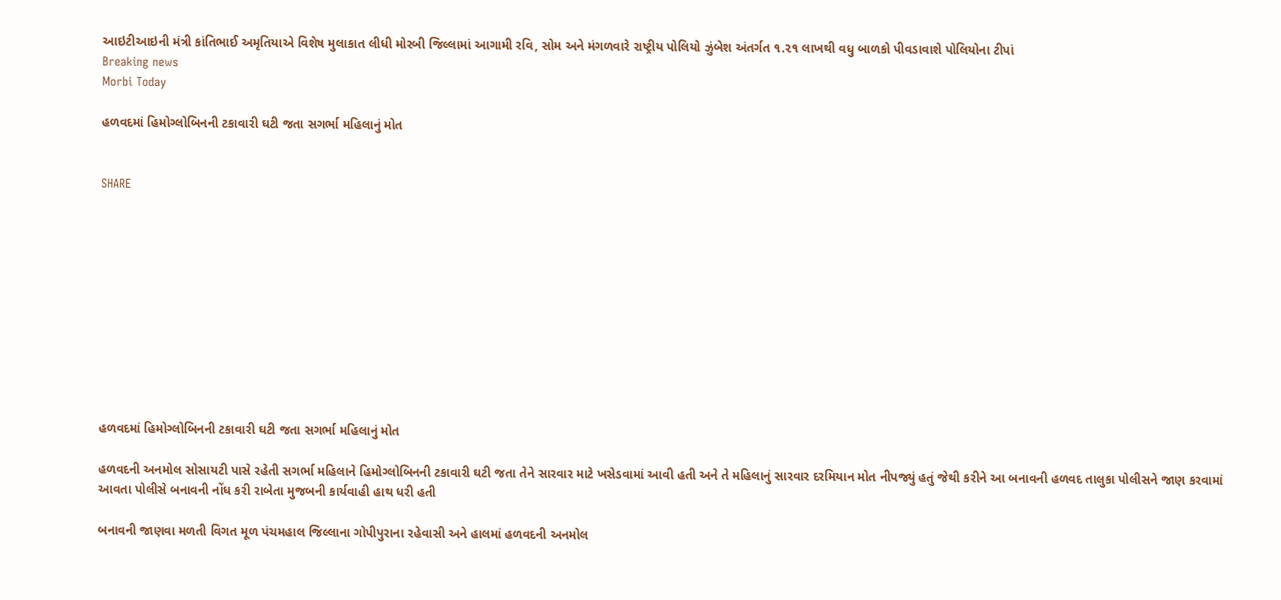આઇટીઆઇની મંત્રી કાંતિભાઈ અમૃતિયાએ વિશેષ મુલાકાત લીધી મોરબી જિલ્લામાં આગામી રવિ, સોમ અને મંગળવારે રાષ્ટ્રીય પોલિયો ઝુંબેશ અંતર્ગત ૧.૨૧ લાખથી વધુ બાળકો પીવડાવાશે પોલિયોના ટીપાં
Breaking news
Morbi Today

હળવદમાં હિમોગ્લોબિનની ટકાવારી ઘટી જતા સગર્ભા મહિલાનું મોત


SHARE











હળવદમાં હિમોગ્લોબિનની ટકાવારી ઘટી જતા સગર્ભા મહિલાનું મોત

હળવદની અનમોલ સોસાયટી પાસે રહેતી સગર્ભા મહિલાને હિમોગ્લોબિનની ટકાવારી ઘટી જતા તેને સારવાર માટે ખસેડવામાં આવી હતી અને તે મહિલાનું સારવાર દરમિયાન મોત નીપજ્યું હતું જેથી કરીને આ બનાવની હળવદ તાલુકા પોલીસને જાણ કરવામાં આવતા પોલીસે બનાવની નોંધ કરી રાબેતા મુજબની કાર્યવાહી હાથ ધરી હતી

બનાવની જાણવા મળતી વિગત મૂળ પંચમહાલ જિલ્લાના ગોપીપુરાના રહેવાસી અને હાલમાં હળવદની અનમોલ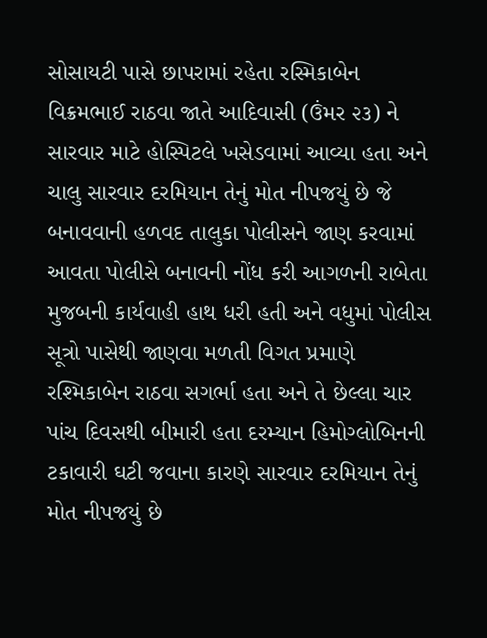સોસાયટી પાસે છાપરામાં રહેતા રસ્મિકાબેન વિક્રમભાઈ રાઠવા જાતે આદિવાસી (ઉંમર ૨૩) ને સારવાર માટે હોસ્પિટલે ખસેડવામાં આવ્યા હતા અને ચાલુ સારવાર દરમિયાન તેનું મોત નીપજયું છે જે બનાવવાની હળવદ તાલુકા પોલીસને જાણ કરવામાં આવતા પોલીસે બનાવની નોંધ કરી આગળની રાબેતા મુજબની કાર્યવાહી હાથ ધરી હતી અને વધુમાં પોલીસ સૂત્રો પાસેથી જાણવા મળતી વિગત પ્રમાણે રશ્મિકાબેન રાઠવા સગર્ભા હતા અને તે છેલ્લા ચાર પાંચ દિવસથી બીમારી હતા દરમ્યાન હિમોગ્લોબિનની ટકાવારી ઘટી જવાના કારણે સારવાર દરમિયાન તેનું મોત નીપજયું છે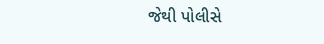જેથી પોલીસે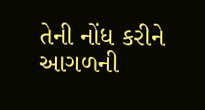તેની નોંધ કરીને આગળની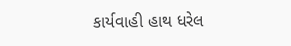કાર્યવાહી હાથ ધરેલ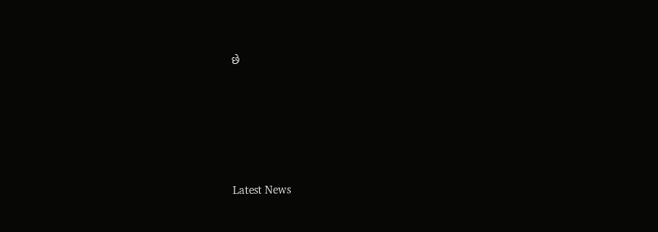છે






Latest News